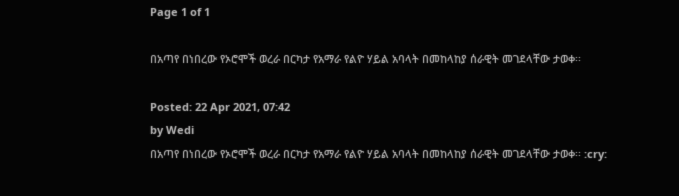Page 1 of 1

በአጣየ በነበረው የኦሮሞች ወረራ በርካታ የአማራ የልዮ ሃይል አባላት በመከላከያ ሰራዊት መገደላቸው ታወቀ፡፡

Posted: 22 Apr 2021, 07:42
by Wedi
በአጣየ በነበረው የኦሮሞች ወረራ በርካታ የአማራ የልዮ ሃይል አባላት በመከላከያ ሰራዊት መገደላቸው ታወቀ፡፡ :cry: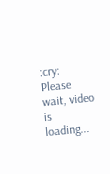:cry:
Please wait, video is loading...